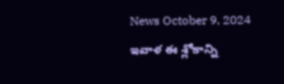News October 9, 2024
ఇవాళ ఈ శ్లోకాన్ని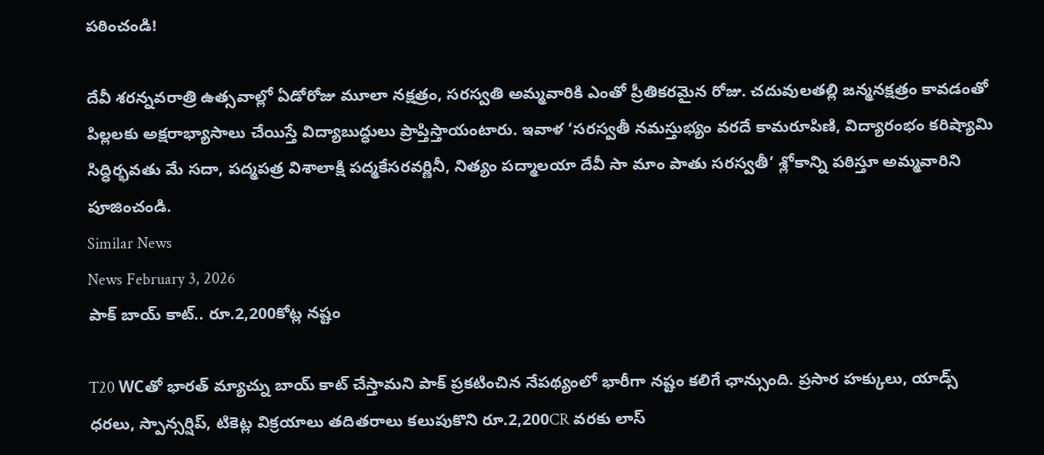పఠించండి!

దేవీ శరన్నవరాత్రి ఉత్సవాల్లో ఏడోరోజు మూలా నక్షత్రం, సరస్వతి అమ్మవారికి ఎంతో ప్రీతికరమైన రోజు. చదువులతల్లి జన్మనక్షత్రం కావడంతో పిల్లలకు అక్షరాభ్యాసాలు చేయిస్తే విద్యాబుద్ధులు ప్రాప్తిస్తాయంటారు. ఇవాళ ‘సరస్వతీ నమస్తుభ్యం వరదే కామరూపిణి, విద్యారంభం కరిష్యామి సిద్ధిర్భవతు మే సదా, పద్మపత్ర విశాలాక్షి పద్మకేసరవర్ణినీ, నిత్యం పద్మాలయా దేవీ సా మాం పాతు సరస్వతీ’ శ్లోకాన్ని పఠిస్తూ అమ్మవారిని పూజించండి.
Similar News
News February 3, 2026
పాక్ బాయ్ కాట్.. రూ.2,200కోట్ల నష్టం

T20 WCతో భారత్ మ్యాచ్ను బాయ్ కాట్ చేస్తామని పాక్ ప్రకటించిన నేపథ్యంలో భారీగా నష్టం కలిగే ఛాన్సుంది. ప్రసార హక్కులు, యాడ్స్ ధరలు, స్పాన్సర్షిప్, టికెట్ల విక్రయాలు తదితరాలు కలుపుకొని రూ.2,200CR వరకు లాస్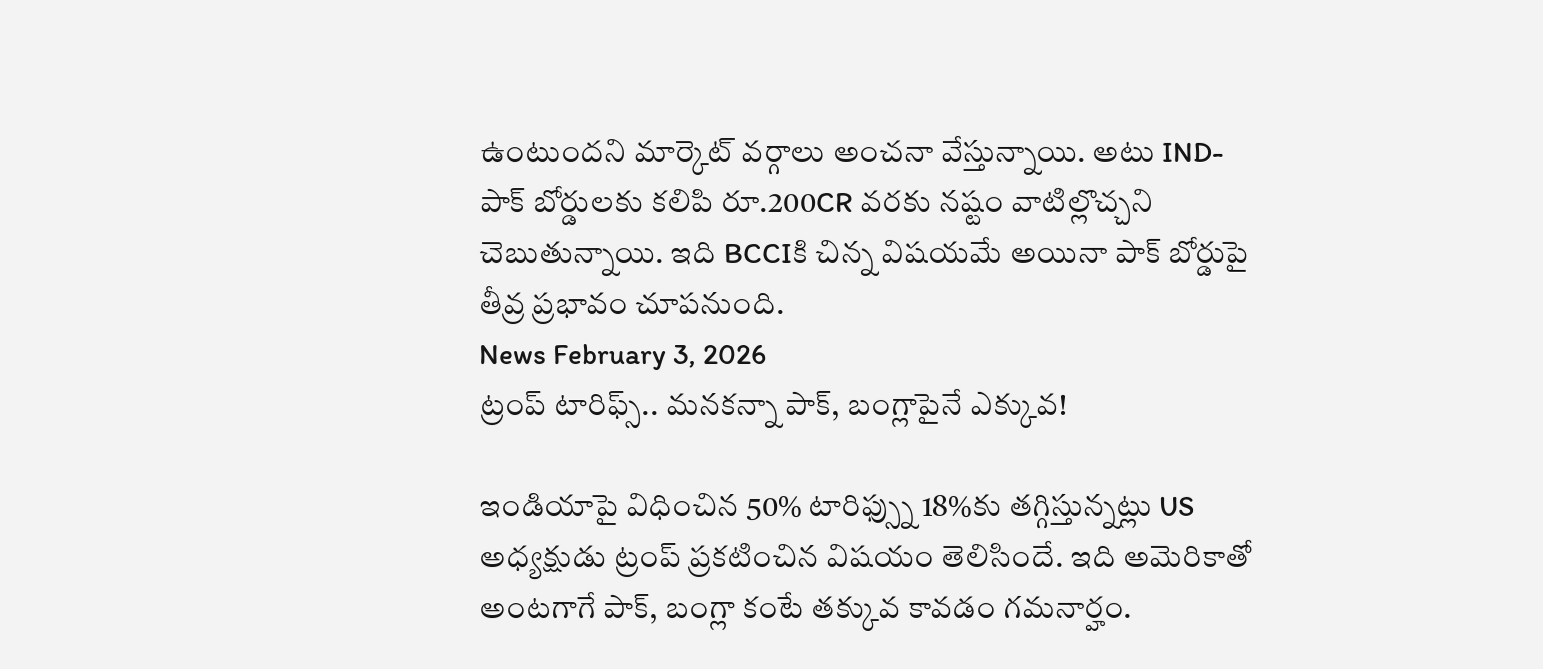ఉంటుందని మార్కెట్ వర్గాలు అంచనా వేస్తున్నాయి. అటు IND-పాక్ బోర్డులకు కలిపి రూ.200CR వరకు నష్టం వాటిల్లొచ్చని చెబుతున్నాయి. ఇది BCCIకి చిన్న విషయమే అయినా పాక్ బోర్డుపై తీవ్ర ప్రభావం చూపనుంది.
News February 3, 2026
ట్రంప్ టారిఫ్స్.. మనకన్నా పాక్, బంగ్లాపైనే ఎక్కువ!

ఇండియాపై విధించిన 50% టారిఫ్స్ను 18%కు తగ్గిస్తున్నట్లు US అధ్యక్షుడు ట్రంప్ ప్రకటించిన విషయం తెలిసిందే. ఇది అమెరికాతో అంటగాగే పాక్, బంగ్లా కంటే తక్కువ కావడం గమనార్హం.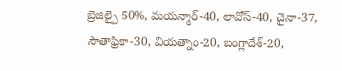బ్రెజిల్పై 50%, మయన్మార్-40, లావోస్-40, చైనా-37, సౌతాఫ్రికా-30, వియత్నాం-20, బంగ్లాదేశ్-20,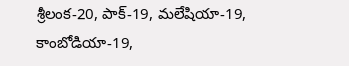శ్రీలంక-20, పాక్-19, మలేషియా-19, కాంబోడియా-19,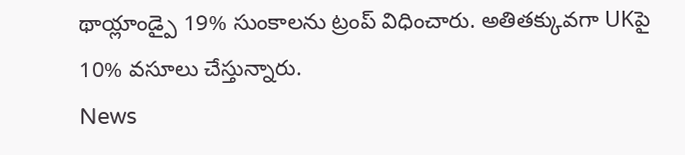థాయ్లాండ్పై 19% సుంకాలను ట్రంప్ విధించారు. అతితక్కువగా UKపై 10% వసూలు చేస్తున్నారు.
News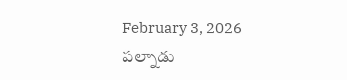February 3, 2026
పల్నాడు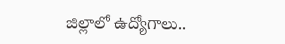జిల్లాలో ఉద్యోగాలు..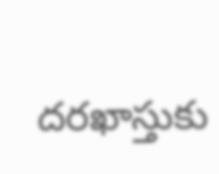దరఖాస్తుకు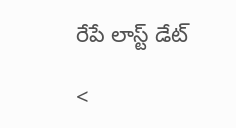రేపే లాస్ట్ డేట్

<